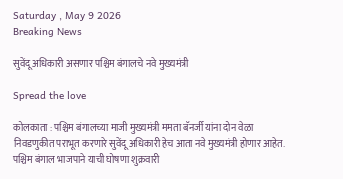Saturday , May 9 2026
Breaking News

सुवेंदू अधिकारी असणार पश्चिम बंगालचे नवे मुख्यमंत्री

Spread the love

कोलकाता : पश्चिम बंगालच्या माजी मुख्यमंत्री ममता बॅनर्जी यांना दोन वेळा निवडणुकीत पराभूत करणारे सुवेंदू अधिकारी हेच आता नवे मुख्यमंत्री होणार आहेत. पश्चिम बंगाल भाजपाने याची घोषणा शुक्रवारी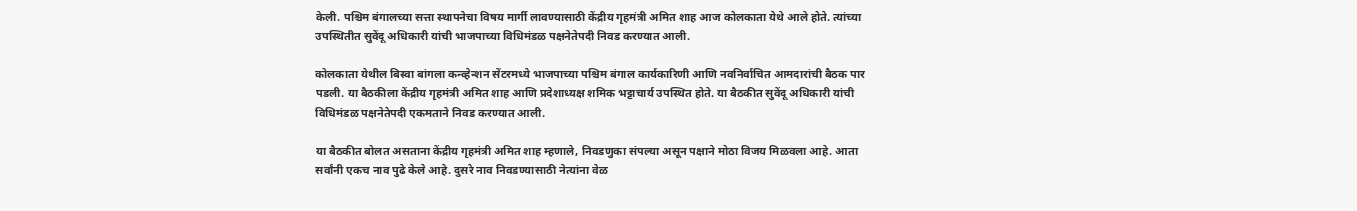केली. पश्चिम बंगालच्या सत्ता स्थापनेचा विषय मार्गी लावण्यासाठी केंद्रीय गृहमंत्री अमित शाह आज कोलकाता येथे आले होते. त्यांच्या उपस्थितीत सुवेंदू अधिकारी यांची भाजपाच्या विधिमंडळ पक्षनेतेपदी निवड करण्यात आली.

कोलकाता येथील बिस्वा बांगला कन्व्हेन्शन सेंटरमध्ये भाजपाच्या पश्चिम बंगाल कार्यकारिणी आणि नवनिर्वाचित आमदारांची बैठक पार पडली. या बैठकीला केंद्रीय गृहमंत्री अमित शाह आणि प्रदेशाध्यक्ष शमिक भट्टाचार्य उपस्थित होते. या बैठकीत सुवेंदू अधिकारी यांची विधिमंडळ पक्षनेतेपदी एकमताने निवड करण्यात आली.

या बैठकीत बोलत असताना केंद्रीय गृहमंत्री अमित शाह म्हणाले, निवडणुका संपल्या असून पक्षाने मोठा विजय मिळवला आहे. आता सर्वांनी एकच नाव पुढे केले आहे. दुसरे नाव निवडण्यासाठी नेत्यांना वेळ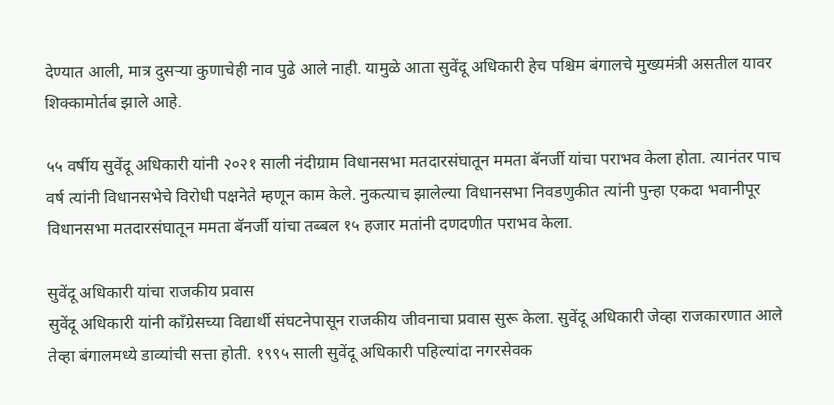देण्यात आली, मात्र दुसऱ्या कुणाचेही नाव पुढे आले नाही. यामुळे आता सुवेंदू अधिकारी हेच पश्चिम बंगालचे मुख्यमंत्री असतील यावर शिक्कामोर्तब झाले आहे.

५५ वर्षीय सुवेंदू अधिकारी यांनी २०२१ साली नंदीग्राम विधानसभा मतदारसंघातून ममता बॅनर्जी यांचा पराभव केला होता. त्यानंतर पाच वर्ष त्यांनी विधानसभेचे विरोधी पक्षनेते म्हणून काम केले. नुकत्याच झालेल्या विधानसभा निवडणुकीत त्यांनी पुन्हा एकदा भवानीपूर विधानसभा मतदारसंघातून ममता बॅनर्जी यांचा तब्बल १५ हजार मतांनी दणदणीत पराभव केला.

सुवेंदू अधिकारी यांचा राजकीय प्रवास
सुवेंदू अधिकारी यांनी काँग्रेसच्या विद्यार्थी संघटनेपासून राजकीय जीवनाचा प्रवास सुरू केला. सुवेंदू अधिकारी जेव्हा राजकारणात आले तेव्हा बंगालमध्ये डाव्यांची सत्ता होती. १९९५ साली सुवेंदू अधिकारी पहिल्यांदा नगरसेवक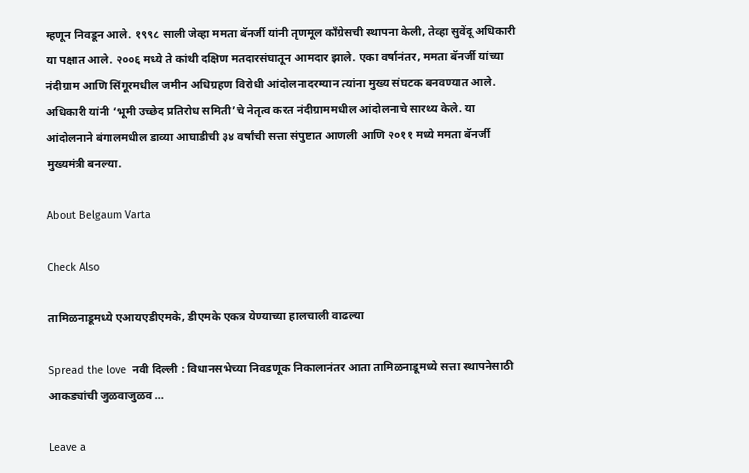म्हणून निवडून आले. १९९८ साली जेव्हा ममता बॅनर्जी यांनी तृणमूल काँग्रेसची स्थापना केली, तेव्हा सुवेंदू अधिकारी या पक्षात आले. २००६ मध्ये ते कांथी दक्षिण मतदारसंघातून आमदार झाले. एका वर्षानंतर, ममता बॅनर्जी यांच्या नंदीग्राम आणि सिंगूरमधील जमीन अधिग्रहण विरोधी आंदोलनादरम्यान त्यांना मुख्य संघटक बनवण्यात आले. अधिकारी यांनी ‘भूमी उच्छेद प्रतिरोध समिती’चे नेतृत्व करत नंदीग्राममधील आंदोलनाचे सारथ्य केले. या आंदोलनाने बंगालमधील डाव्या आघाडीची ३४ वर्षांची सत्ता संपुष्टात आणली आणि २०११ मध्ये ममता बॅनर्जी मुख्यमंत्री बनल्या.

About Belgaum Varta

Check Also

तामिळनाडूमध्ये एआयएडीएमके, डीएमके एकत्र येण्याच्या हालचाली वाढल्या

Spread the love  नवी दिल्ली : विधानसभेच्या निवडणूक निकालानंतर आता तामिळनाडूमध्ये सत्ता स्थापनेसाठी आकड्यांची जुळवाजुळव …

Leave a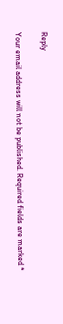Reply

Your email address will not be published. Required fields are marked *